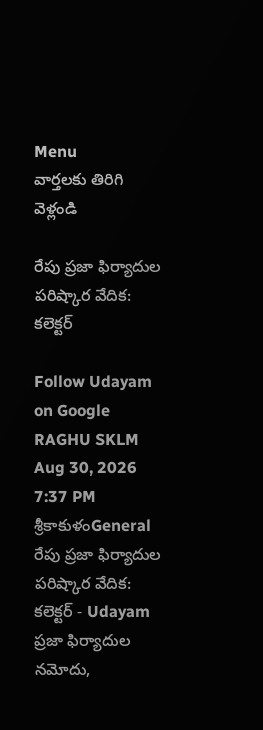Menu
వార్తలకు తిరిగి వెళ్లండి

రేపు ప్రజా ఫిర్యాదుల పరిష్కార వేదిక: కలెక్టర్

Follow Udayam on Google
RAGHU SKLM Aug 30, 2026 7:37 PM శ్రీకాకుళంGeneral
రేపు ప్రజా ఫిర్యాదుల పరిష్కార వేదిక: కలెక్టర్ - Udayam
ప్రజా ఫిర్యాదుల నమోదు,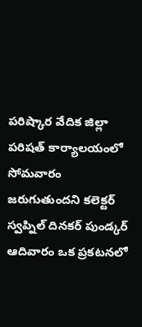పరిష్కార వేదిక జిల్లా పరిషత్ కార్యాలయంలో సోమవారం జరుగుతుందని కలెక్టర్ స్వప్నిల్ దినకర్ పుండ్కర్ ఆదివారం ఒక ప్రకటనలో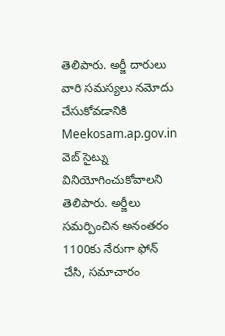తెలిపారు. అర్జీ దారులు వారి సమస్యలు నమోదు చేసుకోవడానికి Meekosam.ap.gov.in వెబ్ సైట్ను వినియోగించుకోవాలని తెలిపారు. అర్జీలు సమర్పించిన అనంతరం 1100కు నేరుగా ఫోన్ చేసి, సమాచారం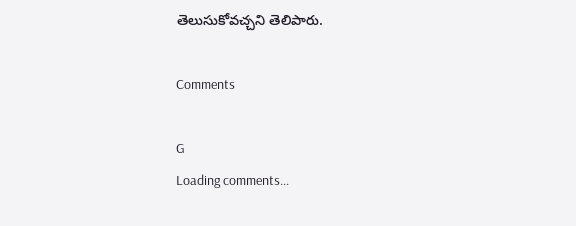తెలుసుకోవచ్చని తెలిపారు.

Comments

G
Loading comments...